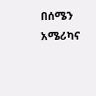በሰሜን አሜሪካና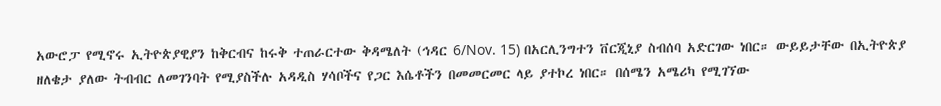አውሮፓ የሚኖሩ ኢትዮጵያዊያን ከቅርብና ከሩቅ ተጠራርተው ቅዳሜለት (ኅዳር 6/Nov. 15) በአርሊንግተን ቨርጂኒያ ስብሰባ አድርገው ነበር። ውይይታቸው በኢትዮጵያ ዘለቄታ ያለው ትብብር ለመገንባት የሚያስችሉ አዳዲስ ሃሳቦችና የጋር እሴቶችን በመመርመር ላይ ያተኮረ ነበር። በሰሜን አሜሪካ የሚገኘው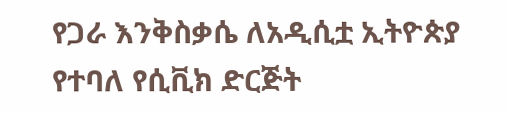የጋራ እንቅስቃሴ ለአዲሲቷ ኢትዮጵያ የተባለ የሲቪክ ድርጅት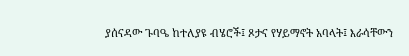ያሰናዳው ጉባዔ ከተለያዩ ብሄሮች፤ ጾታና የሃይማኖት አባላት፤ እራሳቸውን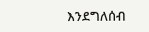እንደግለሰብ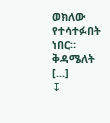ወክለው የተሳተፉበት ነበር። ቅዳሜለት [...]
↧